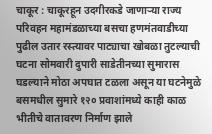चाकूर : चाकूरहून उदगीरकडे जाणाऱ्या राज्य परिवहन महामंडळाच्या बसचा हणमंतवाडीच्या पुढील उतार रस्त्यावर पाट्याचा खोबळा तुटल्याची घटना सोमवारी दुपारी साडेतीनच्या सुमारास घडल्याने मोठा अपघात टळला असून या घटनेमुळे बसमधील सुमारे १२० प्रवाशांमध्ये काही काळ भीतीचे वातावरण निर्माण झाले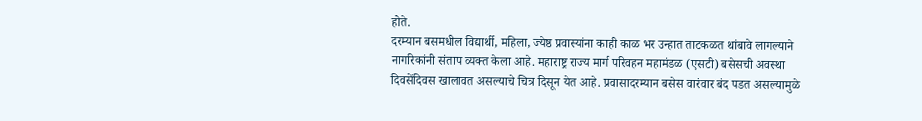होते.
दरम्यान बसमधील विद्यार्थी, महिला, ज्येष्ठ प्रवास्यांना काही काळ भर उन्हात ताटकळत थांबावे लागल्याने नागरिकांनी संताप व्यक्त केला आहे. महाराष्ट्र राज्य मार्ग परिवहन महामंडळ (एसटी) बसेसची अवस्था दिवसेंदिवस खालावत असल्याचे चित्र दिसून येत आहे. प्रवासादरम्यान बसेस वारंवार बंद पडत असल्यामुळे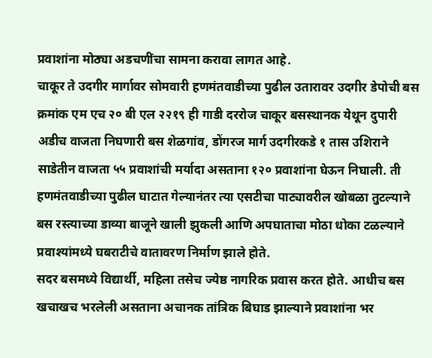प्रवाशांना मोठ्या अडचणींचा सामना करावा लागत आहे.
चाकूर ते उदगीर मार्गावर सोमवारी हणमंतवाडीच्या पुढील उतारावर उदगीर डेपोची बस क्रमांक एम एच २० बी एल २२१९ ही गाडी दररोज चाकूर बसस्थानक येथून दुपारी अडीच वाजता निघणारी बस शेळगांव, डोंगरज मार्ग उदगीरकडे १ तास उशिराने साडेतीन वाजता ५५ प्रवाशांची मर्यादा असताना १२० प्रवाशांना घेऊन निघाली. ती हणमंतवाडीच्या पुढील घाटात गेल्यानंतर त्या एसटीचा पाट्यावरील खोबळा तुटल्याने बस रस्त्याच्या डाव्या बाजूने खाली झुकली आणि अपघाताचा मोठा धोका टळल्याने प्रवाश्यांमध्ये घबराटीचे वातावरण निर्माण झाले होते.
सदर बसमध्ये विद्यार्थी, महिला तसेच ज्येष्ठ नागरिक प्रवास करत होते. आधीच बस खचाखच भरलेली असताना अचानक तांत्रिक बिघाड झाल्याने प्रवाशांना भर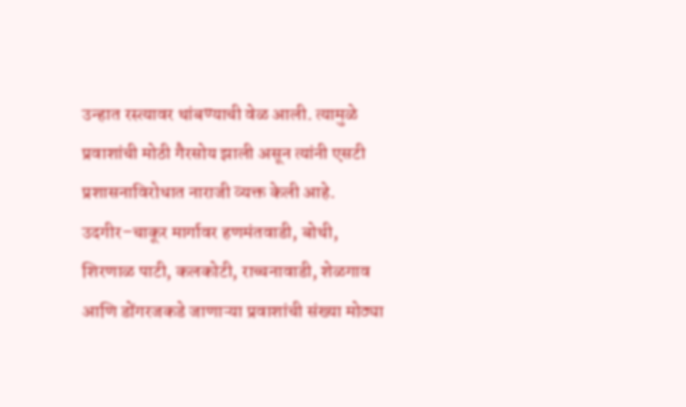उन्हात रस्त्यावर थांबण्याची वेळ आली. त्यामुळे प्रवाशांची मोठी गैरसोय झाली असून त्यांनी एसटी प्रशासनाविरोधात नाराजी व्यक्त केली आहे. उदगीर–चाकूर मार्गावर हणमंतवाडी, बोथी, शिरणाळ पाटी, कलकोटी, राच्चनावाडी, शेळगाव आणि डोंगरजकडे जाणाऱ्या प्रवाशांची संख्या मोठ्या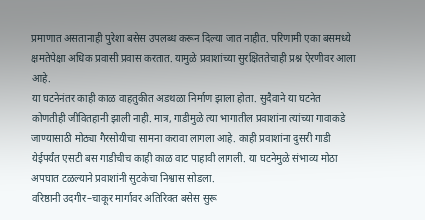प्रमाणात असतानाही पुरेशा बसेस उपलब्ध करून दिल्या जात नाहीत. परिणामी एका बसमध्ये क्षमतेपेक्षा अधिक प्रवासी प्रवास करतात. यामुळे प्रवाशांच्या सुरक्षिततेचाही प्रश्न ऐरणीवर आला आहे.
या घटनेनंतर काही काळ वाहतुकीत अडथळा निर्माण झाला होता. सुदैवाने या घटनेत कोणतीही जीवितहानी झाली नाही. मात्र, गाडीमुळे त्या भागातील प्रवाशांना त्यांच्या गावाकडे जाण्यासाठी मोठ्या गैरसोयीचा सामना करावा लागला आहे. काही प्रवाशांना दुसरी गाडी येईपर्यंत एसटी बस गाडीचीच काही काळ वाट पाहावी लागली. या घटनेमुळे संभाव्य मोठा अपघात टळल्याने प्रवाशांनी सुटकेचा निश्वास सोडला.
वरिष्ठानी उदगीर–चाकूर मार्गावर अतिरिक्त बसेस सुरू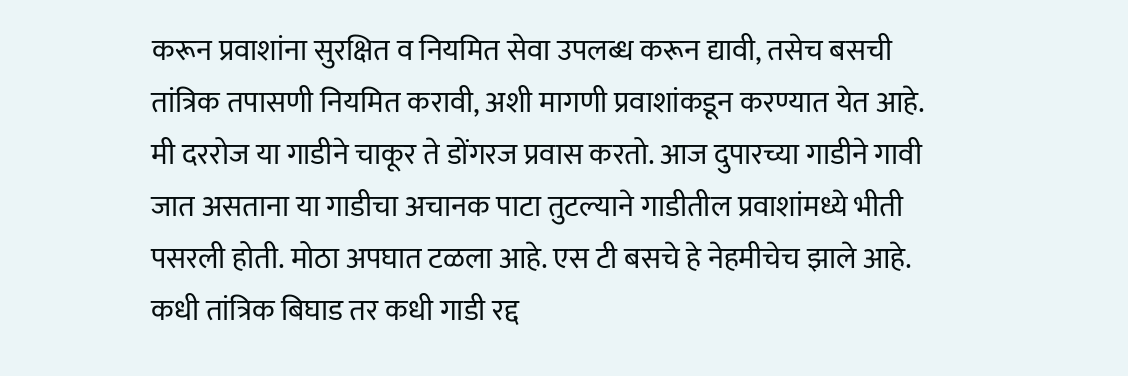करून प्रवाशांना सुरक्षित व नियमित सेवा उपलब्ध करून द्यावी, तसेच बसची तांत्रिक तपासणी नियमित करावी, अशी मागणी प्रवाशांकडून करण्यात येत आहे.
मी दररोज या गाडीने चाकूर ते डोंगरज प्रवास करतो. आज दुपारच्या गाडीने गावी जात असताना या गाडीचा अचानक पाटा तुटल्याने गाडीतील प्रवाशांमध्ये भीती पसरली होती. मोठा अपघात टळला आहे. एस टी बसचे हे नेहमीचेच झाले आहे. कधी तांत्रिक बिघाड तर कधी गाडी रद्द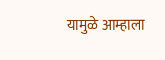यामुळे आम्हाला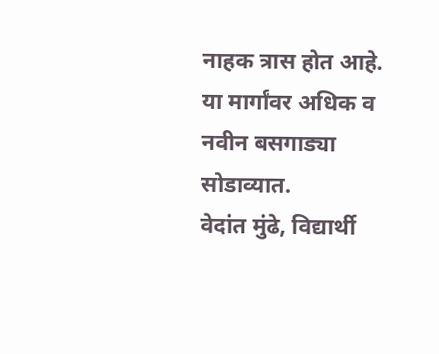नाहक त्रास होत आहे. या मार्गांवर अधिक व नवीन बसगाड्या सोडाव्यात.
वेदांत मुंढे, विद्यार्थी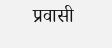प्रवासी